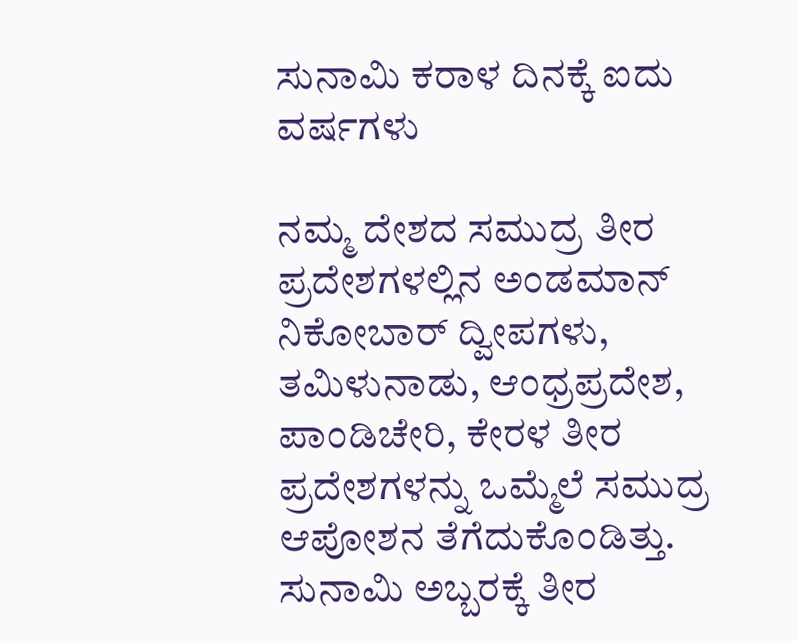ಸುನಾಮಿ ಕರಾಳ ದಿನಕ್ಕೆ ಐದು ವರ್ಷಗಳು

ನಮ್ಮ ದೇಶದ ಸಮುದ್ರ ತೀರ ಪ್ರದೇಶಗಳಲ್ಲಿನ ಅಂಡಮಾನ್ ನಿಕೋಬಾರ್ ದ್ವೀಪಗಳು, ತಮಿಳುನಾಡು, ಆಂಧ್ರಪ್ರದೇಶ, ಪಾಂಡಿಚೇರಿ, ಕೇರಳ ತೀರ ಪ್ರದೇಶಗಳನ್ನು ಒಮ್ಮೆಲೆ ಸಮುದ್ರ ಆಪೋಶನ ತೆಗೆದುಕೊಂಡಿತ್ತು. ಸುನಾಮಿ ಅಬ್ಬರಕ್ಕೆ ತೀರ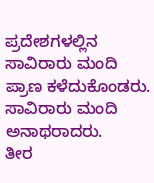ಪ್ರದೇಶಗಳಲ್ಲಿನ ಸಾವಿರಾರು ಮಂದಿ ಪ್ರಾಣ ಕಳೆದುಕೊಂಡರು. ಸಾವಿರಾರು ಮಂದಿ ಅನಾಥರಾದರು.
ತೀರ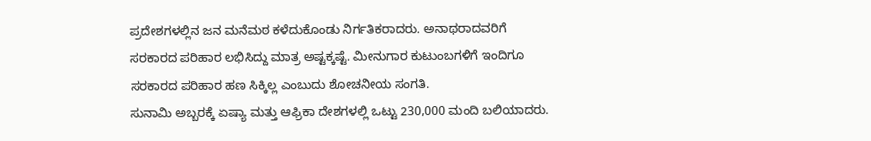ಪ್ರದೇಶಗಳಲ್ಲಿನ ಜನ ಮನೆಮಠ ಕಳೆದುಕೊಂಡು ನಿರ್ಗತಿಕರಾದರು. ಅನಾಥರಾದವರಿಗೆ ಸರಕಾರದ ಪರಿಹಾರ ಲಭಿಸಿದ್ದು ಮಾತ್ರ ಅಷ್ಟಕ್ಕಷ್ಟೆ. ಮೀನುಗಾರ ಕುಟುಂಬಗಳಿಗೆ ಇಂದಿಗೂ ಸರಕಾರದ ಪರಿಹಾರ ಹಣ ಸಿಕ್ಕಿಲ್ಲ ಎಂಬುದು ಶೋಚನೀಯ ಸಂಗತಿ.
ಸುನಾಮಿ ಅಬ್ಬರಕ್ಕೆ ಏಷ್ಯಾ ಮತ್ತು ಆಫ್ರಿಕಾ ದೇಶಗಳಲ್ಲಿ ಒಟ್ಟು 230,000 ಮಂದಿ ಬಲಿಯಾದರು.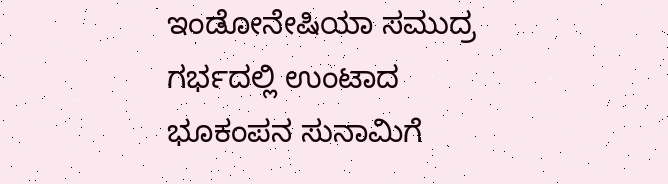ಇಂಡೋನೇಷಿಯಾ ಸಮುದ್ರ ಗರ್ಭದಲ್ಲಿ ಉಂಟಾದ ಭೂಕಂಪನ ಸುನಾಮಿಗೆ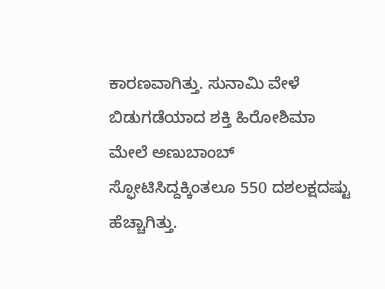ಕಾರಣವಾಗಿತ್ತು. ಸುನಾಮಿ ವೇಳೆ ಬಿಡುಗಡೆಯಾದ ಶಕ್ತಿ ಹಿರೋಶಿಮಾ ಮೇಲೆ ಅಣುಬಾಂಬ್ ಸ್ಫೋಟಿಸಿದ್ದಕ್ಕಿಂತಲೂ 550 ದಶಲಕ್ಷದಷ್ಟು ಹೆಚ್ಚಾಗಿತ್ತು.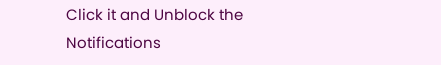Click it and Unblock the Notifications